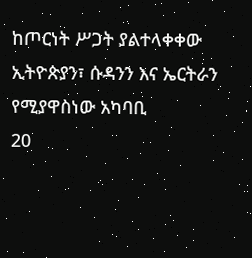ከጦርነት ሥጋት ያልተላቀቀው ኢትዮጵያን፣ ሱዳንን እና ኤርትራን የሚያዋስነው አካባቢ
20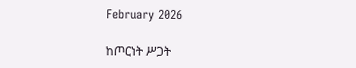February 2026

ከጦርነት ሥጋት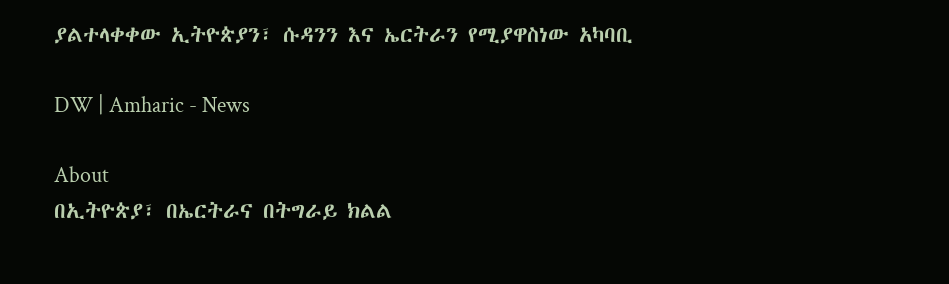ያልተላቀቀው ኢትዮጵያን፣ ሱዳንን እና ኤርትራን የሚያዋስነው አካባቢ

DW | Amharic - News

About
በኢትዮጵያ፣ በኤርትራና በትግራይ ክልል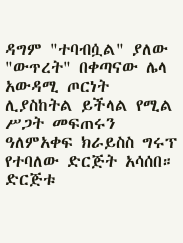ዳግም "ተባብሷል" ያለው "ውጥረት" በቀጣናው ሌላ አውዳሚ ጦርነት ሊያስከትል ይችላል የሚል ሥጋት መፍጠሩን ዓለምአቀፍ ክራይስስ ግሩፕ የተባለው ድርጅት አሳሰበ። ድርጅቱ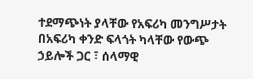ተደማጭነት ያላቸው የአፍሪካ መንግሥታት በአፍሪካ ቀንድ ፍላጎት ካላቸው የውጭ ኃይሎች ጋር ፣ ሰላማዊ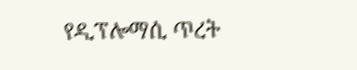የዲፕሎማሲ ጥረት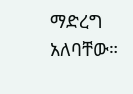ማድረግ አለባቸው።